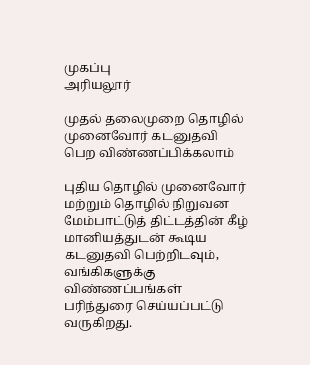முகப்பு
அரியலூர்

முதல் தலைமுறை தொழில் முனைவோர் கடனுதவி பெற விண்ணப்பிக்கலாம்

புதிய தொழில் முனைவோர் மற்றும் தொழில் நிறுவன மேம்பாட்டுத் திட்டத்தின் கீழ் மானியத்துடன் கூடிய கடனுதவி பெற்றிடவும், வங்கிகளுக்கு விண்ணப்பங்கள் பரிந்துரை செய்யப்பட்டு வருகிறது.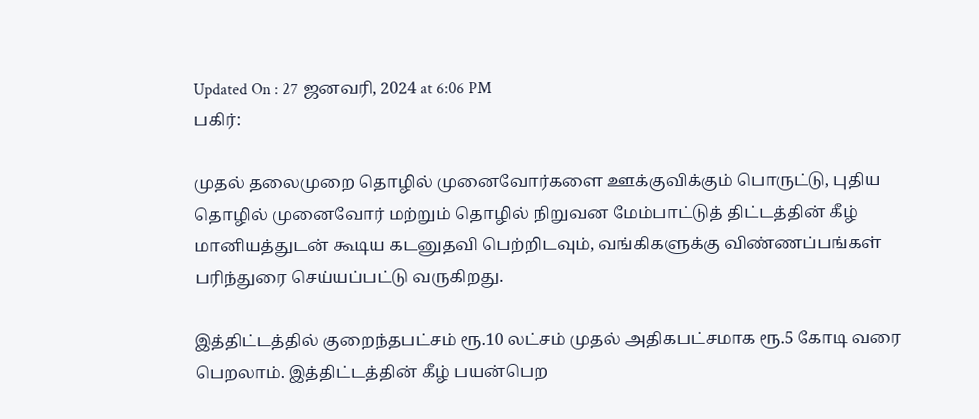Updated On : 27 ஜனவரி, 2024 at 6:06 PM
பகிர்:

முதல் தலைமுறை தொழில் முனைவோர்களை ஊக்குவிக்கும் பொருட்டு, புதிய தொழில் முனைவோர் மற்றும் தொழில் நிறுவன மேம்பாட்டுத் திட்டத்தின் கீழ் மானியத்துடன் கூடிய கடனுதவி பெற்றிடவும், வங்கிகளுக்கு விண்ணப்பங்கள் பரிந்துரை செய்யப்பட்டு வருகிறது.

இத்திட்டத்தில் குறைந்தபட்சம் ரூ.10 லட்சம் முதல் அதிகபட்சமாக ரூ.5 கோடி வரை பெறலாம். இத்திட்டத்தின் கீழ் பயன்பெற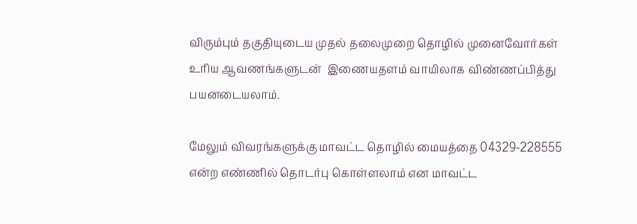விரும்பும் தகுதியுடைய முதல் தலைமுறை தொழில் முனைவோர்கள் உரிய ஆவணங்களுடன்  இணையதளம் வாயிலாக விண்ணப்பித்து பயனடையலாம்.

மேலும் விவரங்களுக்கு மாவட்ட தொழில் மையத்தை 04329-228555 என்ற எண்ணில் தொடர்பு கொள்ளலாம் என மாவட்ட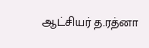ஆட்சியர் த.ரத்னா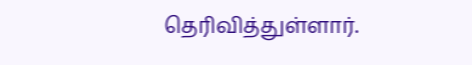தெரிவித்துள்ளார்.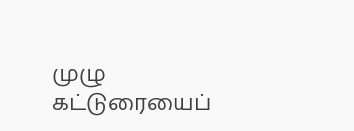முழு கட்டுரையைப்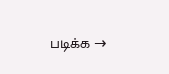படிக்க →